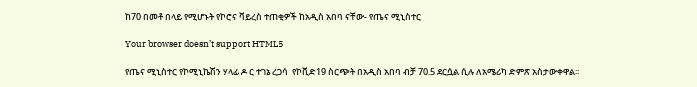ከ70 በመቶ በላይ የሚሆኑት የኮሮና ቫይረስ ተጠቂዎች ከአዲስ አበባ ናቸው- የጤና ሚኒስተር

Your browser doesn’t support HTML5

የጤና ሚኒስተር የኮሚኒኬሽን ሃላፊ ዶ ር ተገኔ ረጋሳ  የኮቪድ19 ስርጭት በአዲስ አበባ ብቻ 70.5 ደርሷል ሲሉ ለአሜሪካ ድምጽ አስታውቀዋል፡፡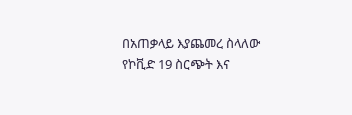በአጠቃላይ እያጨመረ ስላለው የኮቪድ 19 ስርጭት እና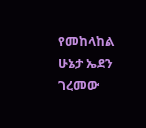የመከላከል ሁኔታ ኤደን ገረመው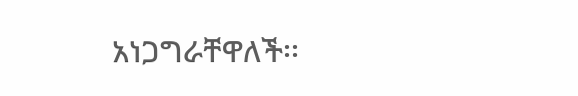አነጋግራቸዋለች፡፡